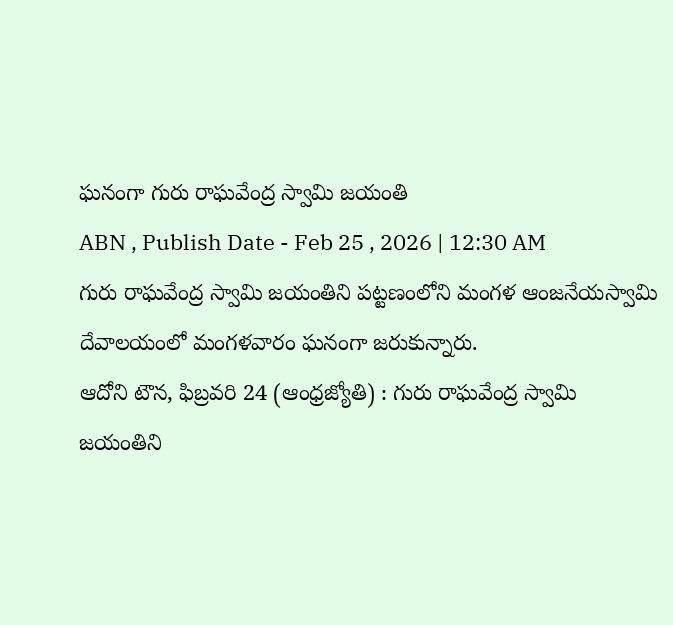ఘనంగా గురు రాఘవేంద్ర స్వామి జయంతి
ABN , Publish Date - Feb 25 , 2026 | 12:30 AM
గురు రాఘవేంద్ర స్వామి జయంతిని పట్టణంలోని మంగళ ఆంజనేయస్వామి దేవాలయంలో మంగళవారం ఘనంగా జరుకున్నారు.
ఆదోని టౌన, ఫిబ్రవరి 24 (ఆంధ్రజ్యోతి) : గురు రాఘవేంద్ర స్వామి జయంతిని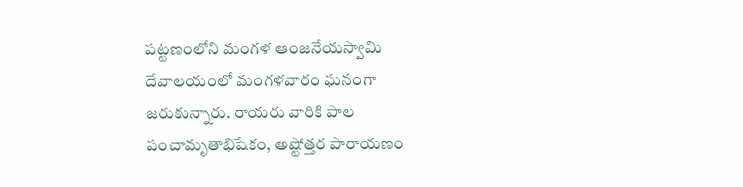పట్టణంలోని మంగళ ఆంజనేయస్వామి దేవాలయంలో మంగళవారం ఘనంగా జరుకున్నారు. రాయరు వారికి పాల పంచామృతాభిషేకం, అష్టోత్తర పారాయణం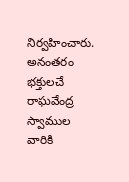నిర్వహించారు. అనంతరం భక్తులచే రాఘవేంద్ర స్వాముల వారికి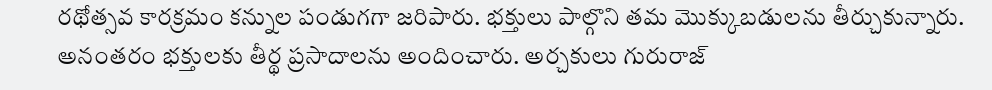రథోత్సవ కారక్రమం కన్నుల పండుగగా జరిపారు. భక్తులు పాల్గొని తమ మొక్కుబడులను తీర్చుకున్నారు. అనంతరం భక్తులకు తీర్థ ప్రసాదాలను అందించారు. అర్చకులు గురురాజ్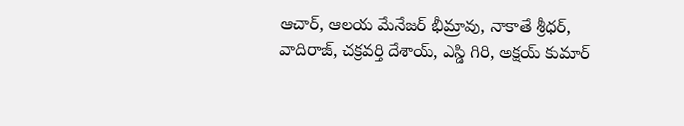ఆచార్, ఆలయ మేనేజర్ భీమ్రావు, నాకాతే శ్రీధర్, వాదిరాజ్, చక్రవర్తి దేశాయ్, ఎస్డి గిరి, అక్షయ్ కుమార్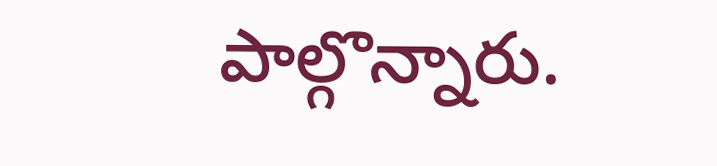పాల్గొన్నారు.